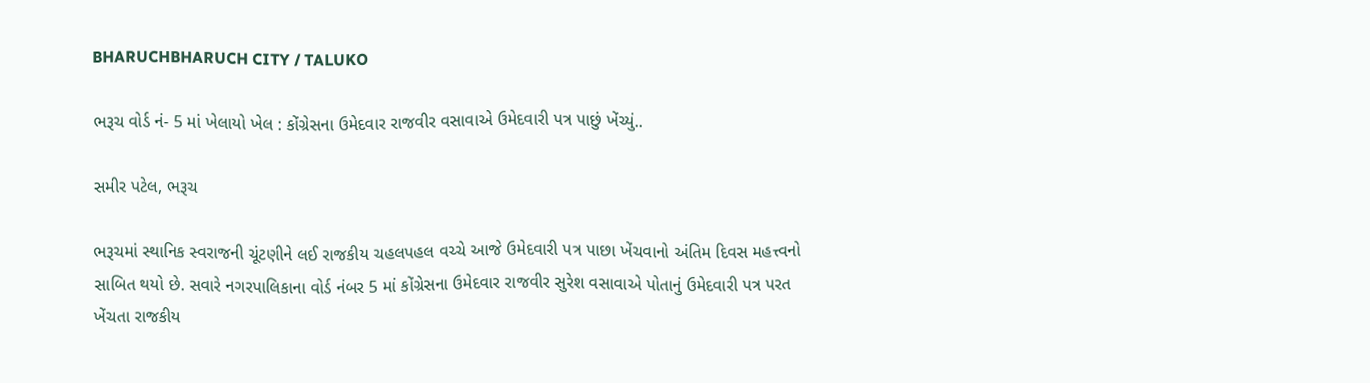BHARUCHBHARUCH CITY / TALUKO

ભરૂચ વોર્ડ નં- 5 માં ખેલાયો ખેલ : કોંગ્રેસના ઉમેદવાર રાજવીર વસાવાએ ઉમેદવારી પત્ર પાછું ખેંચ્યું..

સમીર પટેલ, ભરૂચ

ભરૂચમાં સ્થાનિક સ્વરાજની ચૂંટણીને લઈ રાજકીય ચહલપહલ વચ્ચે આજે ઉમેદવારી પત્ર પાછા ખેંચવાનો અંતિમ દિવસ મહત્ત્વનો સાબિત થયો છે. સવારે નગરપાલિકાના વોર્ડ નંબર 5 માં કોંગ્રેસના ઉમેદવાર રાજવીર સુરેશ વસાવાએ પોતાનું ઉમેદવારી પત્ર પરત ખેંચતા રાજકીય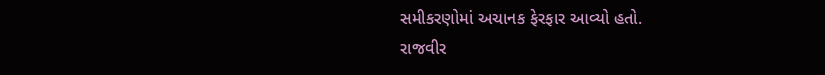સમીકરણોમાં અચાનક ફેરફાર આવ્યો હતો.
રાજવીર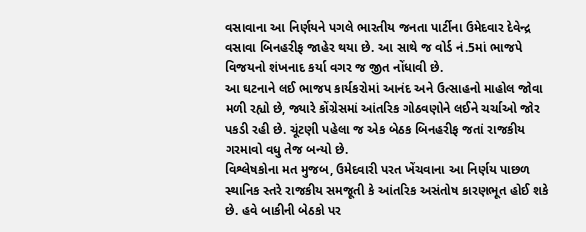વસાવાના આ નિર્ણયને પગલે ભારતીય જનતા પાર્ટીના ઉમેદવાર દેવેન્દ્ર વસાવા બિનહરીફ જાહેર થયા છે. આ સાથે જ વોર્ડ નં.5માં ભાજપે વિજયનો શંખનાદ કર્યા વગર જ જીત નોંધાવી છે.
આ ઘટનાને લઈ ભાજપ કાર્યકરોમાં આનંદ અને ઉત્સાહનો માહોલ જોવા મળી રહ્યો છે, જ્યારે કોંગ્રેસમાં આંતરિક ગોઠવણોને લઈને ચર્ચાઓ જોર પકડી રહી છે. ચૂંટણી પહેલા જ એક બેઠક બિનહરીફ જતાં રાજકીય ગરમાવો વધુ તેજ બન્યો છે.
વિશ્લેષકોના મત મુજબ, ઉમેદવારી પરત ખેંચવાના આ નિર્ણય પાછળ સ્થાનિક સ્તરે રાજકીય સમજૂતી કે આંતરિક અસંતોષ કારણભૂત હોઈ શકે છે. હવે બાકીની બેઠકો પર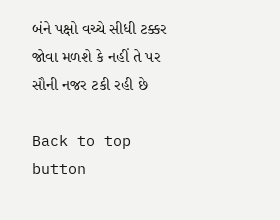બંને પક્ષો વચ્ચે સીધી ટક્કર જોવા મળશે કે નહીં તે પર સૌની નજર ટકી રહી છે

Back to top button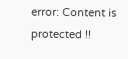error: Content is protected !!